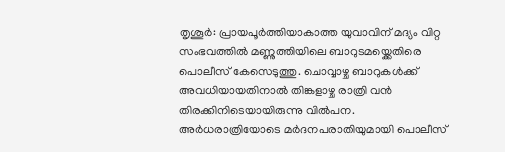തൃശൂർ: പ്രായപൂർത്തിയാകാത്ത യുവാവിന് മദ്യം വിറ്റ സംഭവത്തിൽ മണ്ണുത്തിയിലെ ബാറുടമയ്ക്കെതിരെ പൊലീസ് കേസെടുത്തു. ചൊവ്വാഴ്ച ബാറുകൾക്ക് അവധിയായതിനാൽ തിങ്കളാഴ്ച രാത്രി വൻ തിരക്കിനിടെയായിരുന്നു വിൽപന. അർധരാത്രിയോടെ മർദനപരാതിയുമായി പൊലീസ്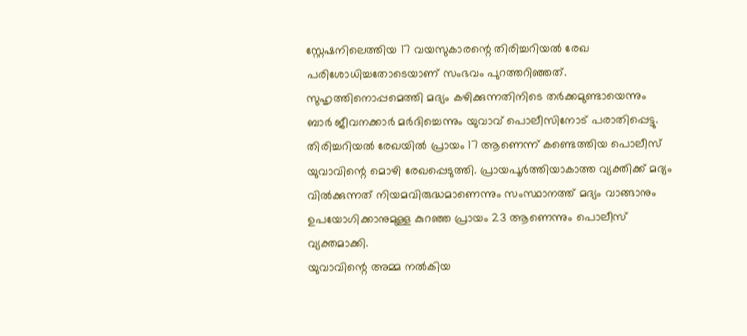സ്റ്റേഷനിലെത്തിയ 17 വയസുകാരന്റെ തിരിച്ചറിയൽ രേഖ പരിശോധിച്ചതോടെയാണ് സംഭവം പുറത്തറിഞ്ഞത്.
സുഹൃത്തിനൊപ്പമെത്തി മദ്യം കഴിക്കുന്നതിനിടെ തർക്കമുണ്ടായെന്നും ബാർ ജീവനക്കാർ മർദിച്ചെന്നും യുവാവ് പൊലീസിനോട് പരാതിപ്പെട്ടു. തിരിച്ചറിയൽ രേഖയിൽ പ്രായം 17 ആണെന്ന് കണ്ടെത്തിയ പൊലീസ് യുവാവിന്റെ മൊഴി രേഖപ്പെടുത്തി. പ്രായപൂർത്തിയാകാത്ത വ്യക്തിക്ക് മദ്യം വിൽക്കുന്നത് നിയമവിരുദ്ധമാണെന്നും സംസ്ഥാനത്ത് മദ്യം വാങ്ങാനും ഉപയോഗിക്കാനുമുള്ള കുറഞ്ഞ പ്രായം 23 ആണെന്നും പൊലീസ് വ്യക്തമാക്കി.
യുവാവിന്റെ അമ്മ നൽകിയ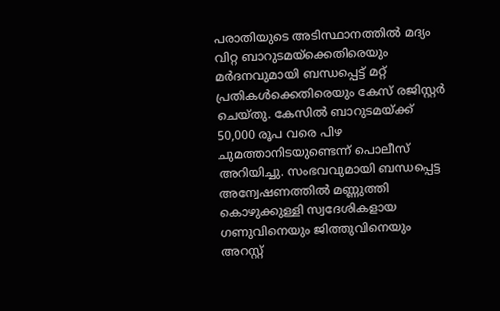പരാതിയുടെ അടിസ്ഥാനത്തിൽ മദ്യം വിറ്റ ബാറുടമയ്ക്കെതിരെയും മർദനവുമായി ബന്ധപ്പെട്ട് മറ്റ് പ്രതികൾക്കെതിരെയും കേസ് രജിസ്റ്റർ ചെയ്തു. കേസിൽ ബാറുടമയ്ക്ക് 50,000 രൂപ വരെ പിഴ ചുമത്താനിടയുണ്ടെന്ന് പൊലീസ് അറിയിച്ചു. സംഭവവുമായി ബന്ധപ്പെട്ട അന്വേഷണത്തിൽ മണ്ണുത്തി കൊഴുക്കുള്ളി സ്വദേശികളായ ഗണുവിനെയും ജിത്തുവിനെയും അറസ്റ്റ്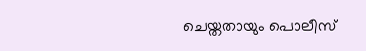ചെയ്തതായും പൊലീസ്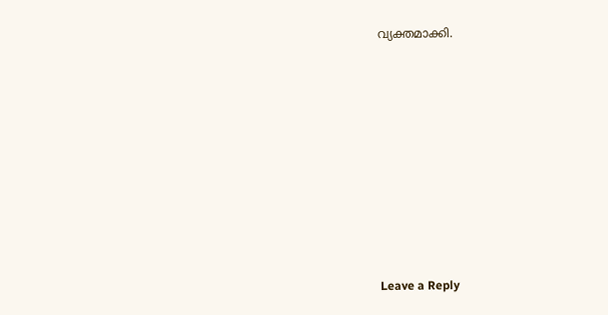വ്യക്തമാക്കി.











Leave a Reply